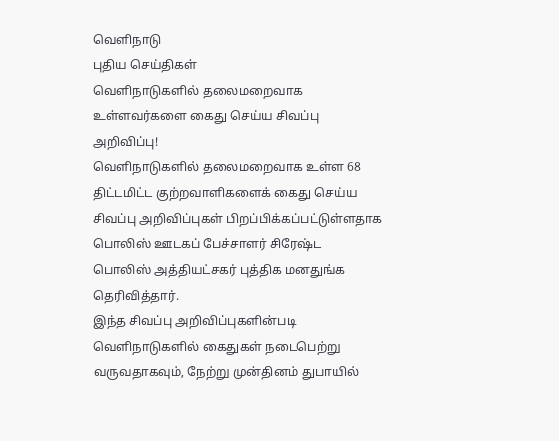வெளிநாடு
புதிய செய்திகள்
வெளிநாடுகளில் தலைமறைவாக உள்ளவர்களை கைது செய்ய சிவப்பு அறிவிப்பு!
வெளிநாடுகளில் தலைமறைவாக உள்ள 68 திட்டமிட்ட குற்றவாளிகளைக் கைது செய்ய சிவப்பு அறிவிப்புகள் பிறப்பிக்கப்பட்டுள்ளதாக பொலிஸ் ஊடகப் பேச்சாளர் சிரேஷ்ட பொலிஸ் அத்தியட்சகர் புத்திக மனதுங்க தெரிவித்தார்.
இந்த சிவப்பு அறிவிப்புகளின்படி வெளிநாடுகளில் கைதுகள் நடைபெற்று வருவதாகவும், நேற்று முன்தினம் துபாயில்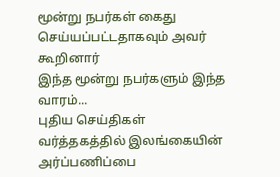மூன்று நபர்கள் கைது செய்யப்பட்டதாகவும் அவர் கூறினார்
இந்த மூன்று நபர்களும் இந்த வாரம்...
புதிய செய்திகள்
வர்த்தகத்தில் இலங்கையின் அர்ப்பணிப்பை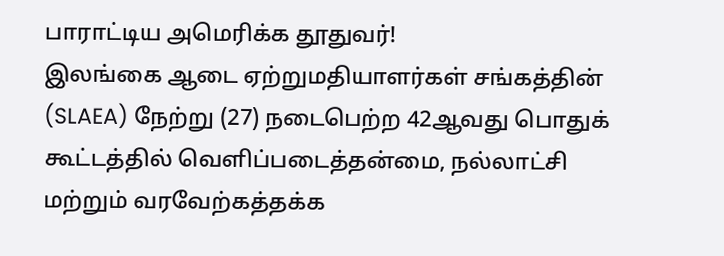பாராட்டிய அமெரிக்க தூதுவர்!
இலங்கை ஆடை ஏற்றுமதியாளர்கள் சங்கத்தின் (SLAEA) நேற்று (27) நடைபெற்ற 42ஆவது பொதுக் கூட்டத்தில் வெளிப்படைத்தன்மை, நல்லாட்சி மற்றும் வரவேற்கத்தக்க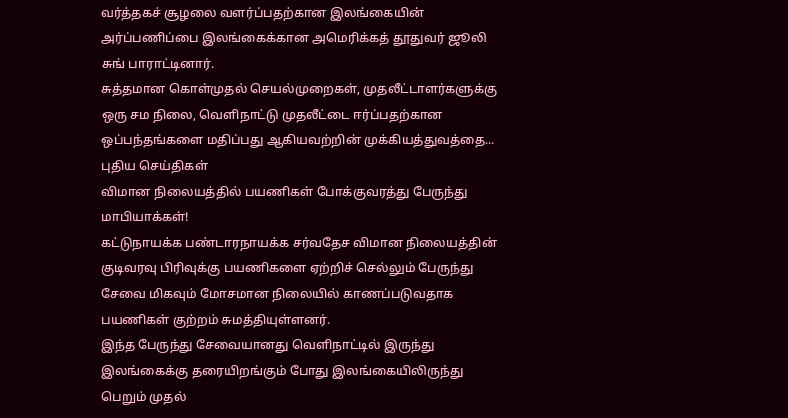வர்த்தகச் சூழலை வளர்ப்பதற்கான இலங்கையின் அர்ப்பணிப்பை இலங்கைக்கான அமெரிக்கத் தூதுவர் ஜூலி சுங் பாராட்டினார்.
சுத்தமான கொள்முதல் செயல்முறைகள், முதலீட்டாளர்களுக்கு ஒரு சம நிலை, வெளிநாட்டு முதலீட்டை ஈர்ப்பதற்கான ஒப்பந்தங்களை மதிப்பது ஆகியவற்றின் முக்கியத்துவத்தை...
புதிய செய்திகள்
விமான நிலையத்தில் பயணிகள் போக்குவரத்து பேருந்து மாபியாக்கள்!
கட்டுநாயக்க பண்டாரநாயக்க சர்வதேச விமான நிலையத்தின் குடிவரவு பிரிவுக்கு பயணிகளை ஏற்றிச் செல்லும் பேருந்து சேவை மிகவும் மோசமான நிலையில் காணப்படுவதாக பயணிகள் குற்றம் சுமத்தியுள்ளனர்.
இந்த பேருந்து சேவையானது வெளிநாட்டில் இருந்து இலங்கைக்கு தரையிறங்கும் போது இலங்கையிலிருந்து பெறும் முதல்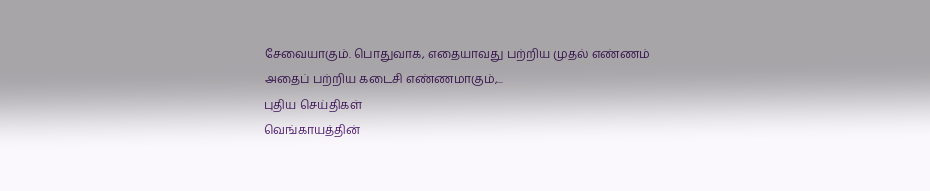சேவையாகும். பொதுவாக, எதையாவது பற்றிய முதல் எண்ணம் அதைப் பற்றிய கடைசி எண்ணமாகும்,...
புதிய செய்திகள்
வெங்காயத்தின்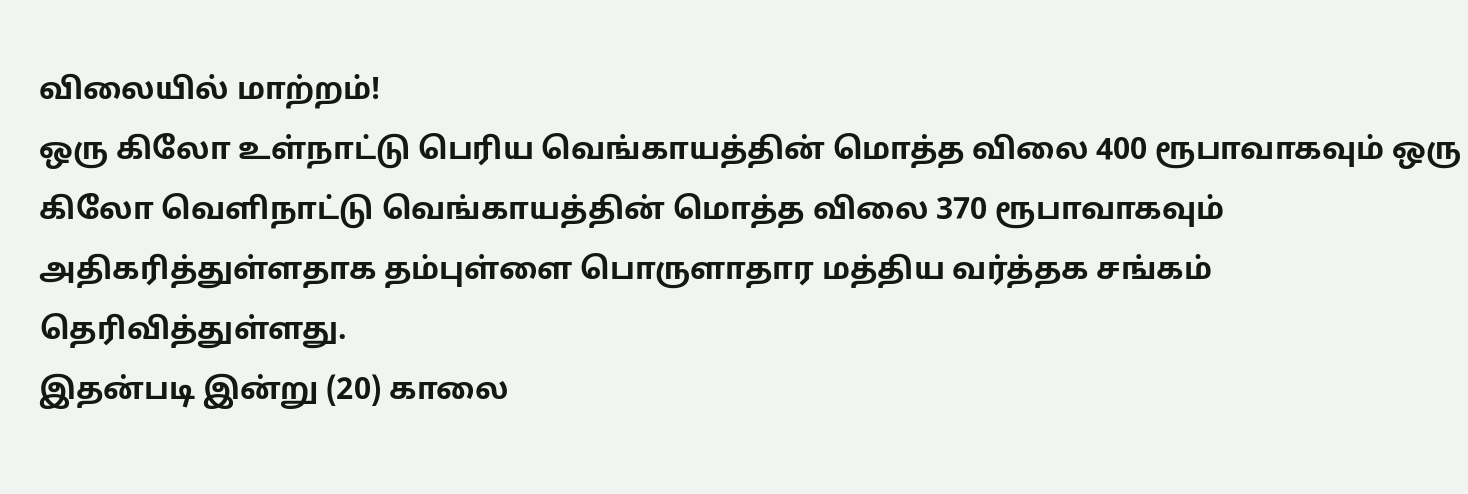விலையில் மாற்றம்!
ஒரு கிலோ உள்நாட்டு பெரிய வெங்காயத்தின் மொத்த விலை 400 ரூபாவாகவும் ஒரு கிலோ வெளிநாட்டு வெங்காயத்தின் மொத்த விலை 370 ரூபாவாகவும் அதிகரித்துள்ளதாக தம்புள்ளை பொருளாதார மத்திய வர்த்தக சங்கம் தெரிவித்துள்ளது.
இதன்படி இன்று (20) காலை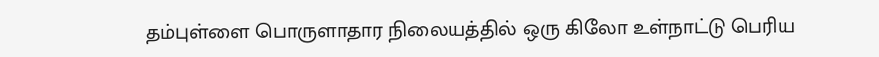தம்புள்ளை பொருளாதார நிலையத்தில் ஒரு கிலோ உள்நாட்டு பெரிய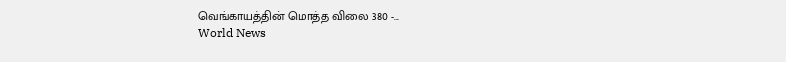வெங்காயத்தின் மொத்த விலை 380 -...
World News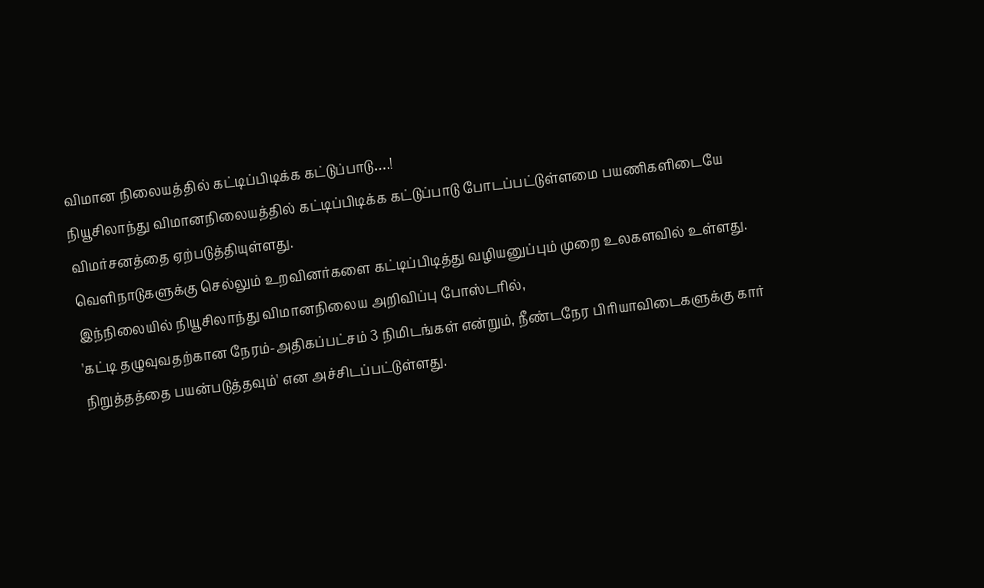விமான நிலையத்தில் கட்டிப்பிடிக்க கட்டுப்பாடு….!
நியூசிலாந்து விமானநிலையத்தில் கட்டிப்பிடிக்க கட்டுப்பாடு போடப்பட்டுள்ளமை பயணிகளிடையே விமர்சனத்தை ஏற்படுத்தியுள்ளது.
வெளிநாடுகளுக்கு செல்லும் உறவினர்களை கட்டிப்பிடித்து வழியனுப்பும் முறை உலகளவில் உள்ளது. இந்நிலையில் நியூசிலாந்து விமானநிலைய அறிவிப்பு போஸ்டரில்,
'கட்டி தழுவுவதற்கான நேரம்-அதிகப்பட்சம் 3 நிமிடங்கள் என்றும், நீண்டநேர பிரியாவிடைகளுக்கு கார் நிறுத்தத்தை பயன்படுத்தவும்' என அச்சிடப்பட்டுள்ளது.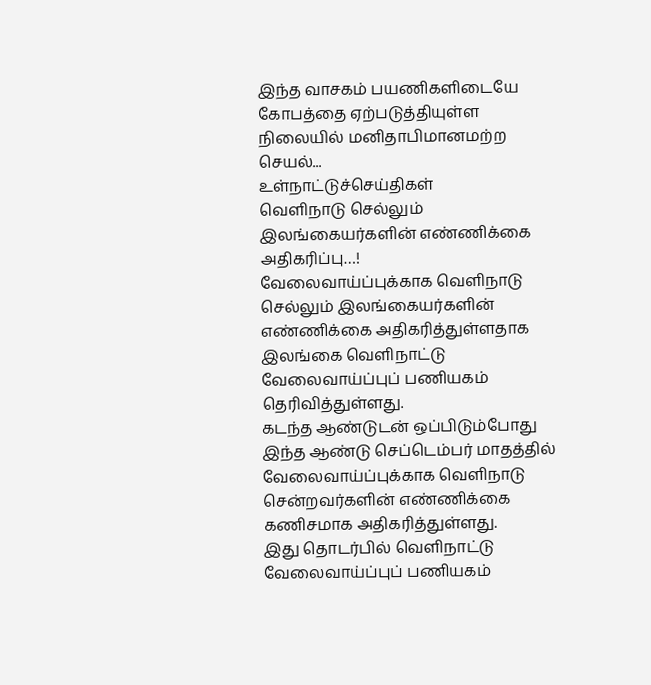இந்த வாசகம் பயணிகளிடையே கோபத்தை ஏற்படுத்தியுள்ள நிலையில் மனிதாபிமானமற்ற செயல்...
உள்நாட்டுச்செய்திகள்
வெளிநாடு செல்லும் இலங்கையர்களின் எண்ணிக்கை அதிகரிப்பு…!
வேலைவாய்ப்புக்காக வெளிநாடு செல்லும் இலங்கையர்களின் எண்ணிக்கை அதிகரித்துள்ளதாக இலங்கை வெளிநாட்டு வேலைவாய்ப்புப் பணியகம் தெரிவித்துள்ளது.
கடந்த ஆண்டுடன் ஒப்பிடும்போது இந்த ஆண்டு செப்டெம்பர் மாதத்தில் வேலைவாய்ப்புக்காக வெளிநாடு சென்றவர்களின் எண்ணிக்கை கணிசமாக அதிகரித்துள்ளது.
இது தொடர்பில் வெளிநாட்டு வேலைவாய்ப்புப் பணியகம்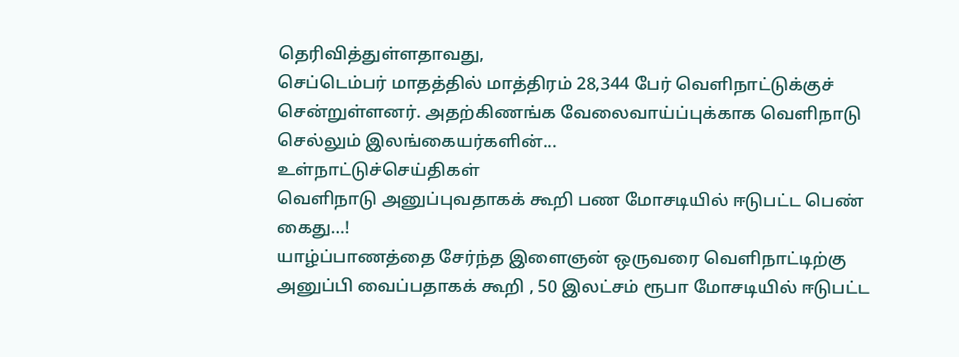தெரிவித்துள்ளதாவது,
செப்டெம்பர் மாதத்தில் மாத்திரம் 28,344 பேர் வெளிநாட்டுக்குச் சென்றுள்ளனர். அதற்கிணங்க வேலைவாய்ப்புக்காக வெளிநாடு செல்லும் இலங்கையர்களின்...
உள்நாட்டுச்செய்திகள்
வெளிநாடு அனுப்புவதாகக் கூறி பண மோசடியில் ஈடுபட்ட பெண் கைது…!
யாழ்ப்பாணத்தை சேர்ந்த இளைஞன் ஒருவரை வெளிநாட்டிற்கு அனுப்பி வைப்பதாகக் கூறி , 50 இலட்சம் ரூபா மோசடியில் ஈடுபட்ட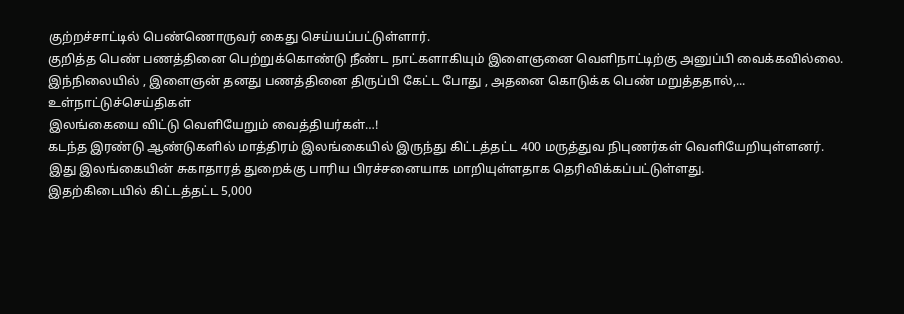குற்றச்சாட்டில் பெண்ணொருவர் கைது செய்யப்பட்டுள்ளார்.
குறித்த பெண் பணத்தினை பெற்றுக்கொண்டு நீண்ட நாட்களாகியும் இளைஞனை வெளிநாட்டிற்கு அனுப்பி வைக்கவில்லை.
இந்நிலையில் , இளைஞன் தனது பணத்தினை திருப்பி கேட்ட போது , அதனை கொடுக்க பெண் மறுத்ததால்,...
உள்நாட்டுச்செய்திகள்
இலங்கையை விட்டு வெளியேறும் வைத்தியர்கள்…!
கடந்த இரண்டு ஆண்டுகளில் மாத்திரம் இலங்கையில் இருந்து கிட்டத்தட்ட 400 மருத்துவ நிபுணர்கள் வெளியேறியுள்ளனர்.
இது இலங்கையின் சுகாதாரத் துறைக்கு பாரிய பிரச்சனையாக மாறியுள்ளதாக தெரிவிக்கப்பட்டுள்ளது.
இதற்கிடையில் கிட்டத்தட்ட 5,000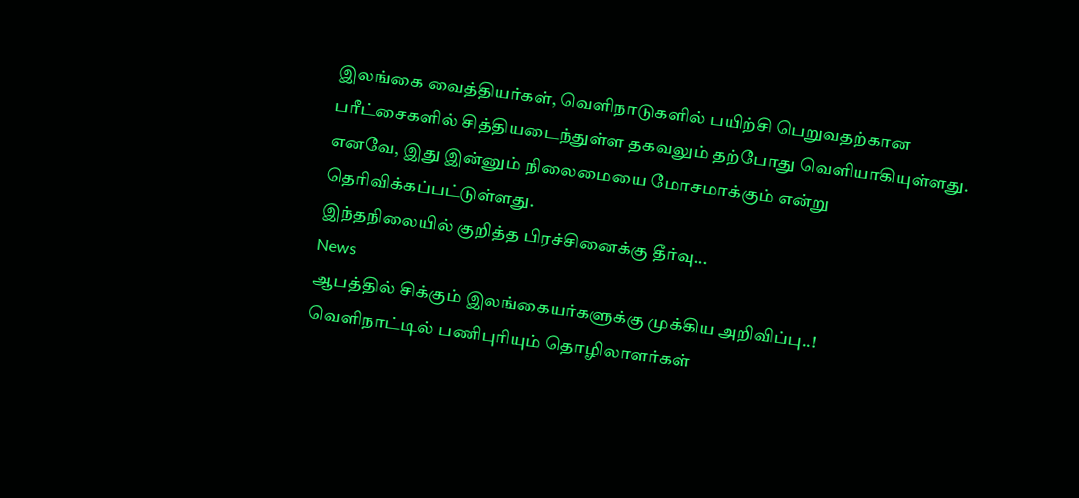இலங்கை வைத்தியர்கள், வெளிநாடுகளில் பயிற்சி பெறுவதற்கான பரீட்சைகளில் சித்தியடைந்துள்ள தகவலும் தற்போது வெளியாகியுள்ளது.
எனவே, இது இன்னும் நிலைமையை மோசமாக்கும் என்று தெரிவிக்கப்பட்டுள்ளது.
இந்தநிலையில் குறித்த பிரச்சினைக்கு தீர்வு...
News
ஆபத்தில் சிக்கும் இலங்கையர்களுக்கு முக்கிய அறிவிப்பு..!
வெளிநாட்டில் பணிபுரியும் தொழிலாளர்கள்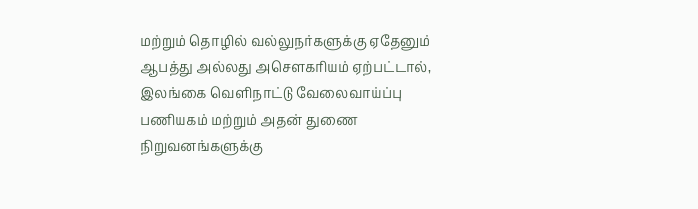மற்றும் தொழில் வல்லுநர்களுக்கு ஏதேனும் ஆபத்து அல்லது அசௌகரியம் ஏற்பட்டால், இலங்கை வெளிநாட்டு வேலைவாய்ப்பு பணியகம் மற்றும் அதன் துணை நிறுவனங்களுக்கு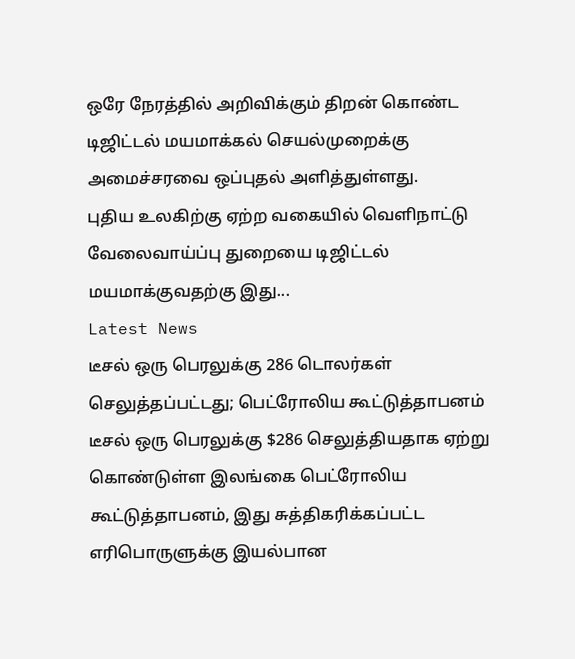ஒரே நேரத்தில் அறிவிக்கும் திறன் கொண்ட டிஜிட்டல் மயமாக்கல் செயல்முறைக்கு அமைச்சரவை ஒப்புதல் அளித்துள்ளது.
புதிய உலகிற்கு ஏற்ற வகையில் வெளிநாட்டு வேலைவாய்ப்பு துறையை டிஜிட்டல் மயமாக்குவதற்கு இது...
Latest News
டீசல் ஒரு பெரலுக்கு 286 டொலர்கள் செலுத்தப்பட்டது; பெட்ரோலிய கூட்டுத்தாபனம்
டீசல் ஒரு பெரலுக்கு $286 செலுத்தியதாக ஏற்று கொண்டுள்ள இலங்கை பெட்ரோலிய கூட்டுத்தாபனம், இது சுத்திகரிக்கப்பட்ட எரிபொருளுக்கு இயல்பான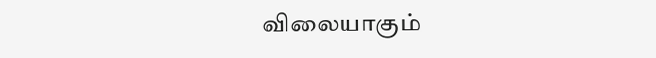விலையாகும்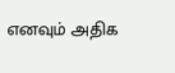எனவும் அதிக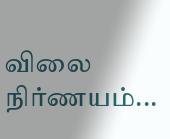விலை நிர்ணயம்...